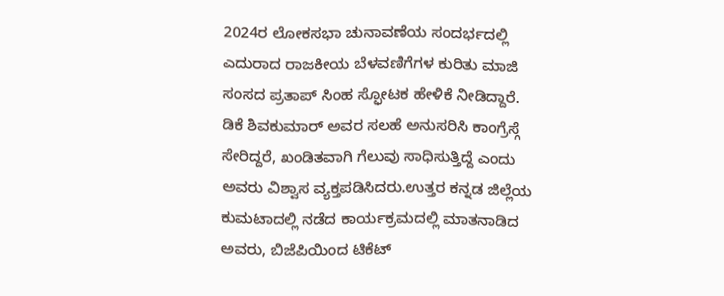2024ರ ಲೋಕಸಭಾ ಚುನಾವಣೆಯ ಸಂದರ್ಭದಲ್ಲಿ ಎದುರಾದ ರಾಜಕೀಯ ಬೆಳವಣಿಗೆಗಳ ಕುರಿತು ಮಾಜಿ ಸಂಸದ ಪ್ರತಾಪ್ ಸಿಂಹ ಸ್ಫೋಟಕ ಹೇಳಿಕೆ ನೀಡಿದ್ದಾರೆ. ಡಿಕೆ ಶಿವಕುಮಾರ್ ಅವರ ಸಲಹೆ ಅನುಸರಿಸಿ ಕಾಂಗ್ರೆಸ್ಗೆ ಸೇರಿದ್ದರೆ, ಖಂಡಿತವಾಗಿ ಗೆಲುವು ಸಾಧಿಸುತ್ತಿದ್ದೆ ಎಂದು ಅವರು ವಿಶ್ವಾಸ ವ್ಯಕ್ತಪಡಿಸಿದರು.ಉತ್ತರ ಕನ್ನಡ ಜಿಲ್ಲೆಯ ಕುಮಟಾದಲ್ಲಿ ನಡೆದ ಕಾರ್ಯಕ್ರಮದಲ್ಲಿ ಮಾತನಾಡಿದ ಅವರು, ಬಿಜೆಪಿಯಿಂದ ಟಿಕೆಟ್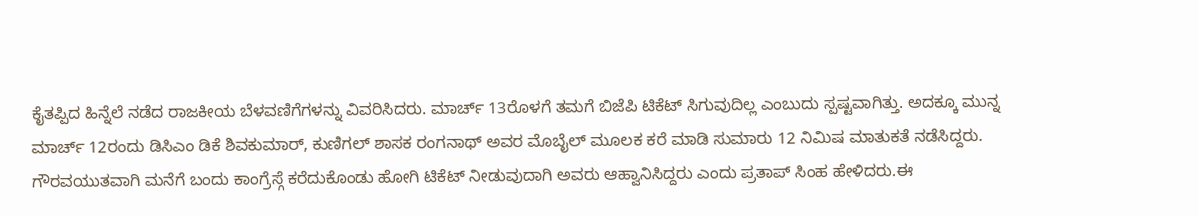ಕೈತಪ್ಪಿದ ಹಿನ್ನೆಲೆ ನಡೆದ ರಾಜಕೀಯ ಬೆಳವಣಿಗೆಗಳನ್ನು ವಿವರಿಸಿದರು. ಮಾರ್ಚ್ 13ರೊಳಗೆ ತಮಗೆ ಬಿಜೆಪಿ ಟಿಕೆಟ್ ಸಿಗುವುದಿಲ್ಲ ಎಂಬುದು ಸ್ಪಷ್ಟವಾಗಿತ್ತು. ಅದಕ್ಕೂ ಮುನ್ನ ಮಾರ್ಚ್ 12ರಂದು ಡಿಸಿಎಂ ಡಿಕೆ ಶಿವಕುಮಾರ್, ಕುಣಿಗಲ್ ಶಾಸಕ ರಂಗನಾಥ್ ಅವರ ಮೊಬೈಲ್ ಮೂಲಕ ಕರೆ ಮಾಡಿ ಸುಮಾರು 12 ನಿಮಿಷ ಮಾತುಕತೆ ನಡೆಸಿದ್ದರು.
ಗೌರವಯುತವಾಗಿ ಮನೆಗೆ ಬಂದು ಕಾಂಗ್ರೆಸ್ಗೆ ಕರೆದುಕೊಂಡು ಹೋಗಿ ಟಿಕೆಟ್ ನೀಡುವುದಾಗಿ ಅವರು ಆಹ್ವಾನಿಸಿದ್ದರು ಎಂದು ಪ್ರತಾಪ್ ಸಿಂಹ ಹೇಳಿದರು.ಈ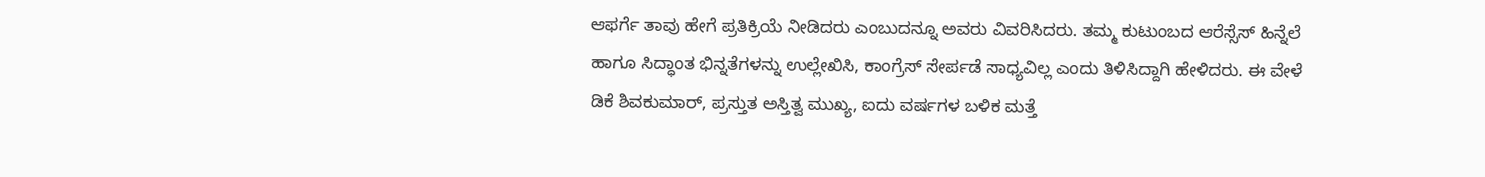ಆಫರ್ಗೆ ತಾವು ಹೇಗೆ ಪ್ರತಿಕ್ರಿಯೆ ನೀಡಿದರು ಎಂಬುದನ್ನೂ ಅವರು ವಿವರಿಸಿದರು. ತಮ್ಮ ಕುಟುಂಬದ ಆರೆಸ್ಸೆಸ್ ಹಿನ್ನೆಲೆ ಹಾಗೂ ಸಿದ್ಧಾಂತ ಭಿನ್ನತೆಗಳನ್ನು ಉಲ್ಲೇಖಿಸಿ, ಕಾಂಗ್ರೆಸ್ ಸೇರ್ಪಡೆ ಸಾಧ್ಯವಿಲ್ಲ ಎಂದು ತಿಳಿಸಿದ್ದಾಗಿ ಹೇಳಿದರು. ಈ ವೇಳೆ ಡಿಕೆ ಶಿವಕುಮಾರ್, ಪ್ರಸ್ತುತ ಅಸ್ತಿತ್ವ ಮುಖ್ಯ, ಐದು ವರ್ಷಗಳ ಬಳಿಕ ಮತ್ತೆ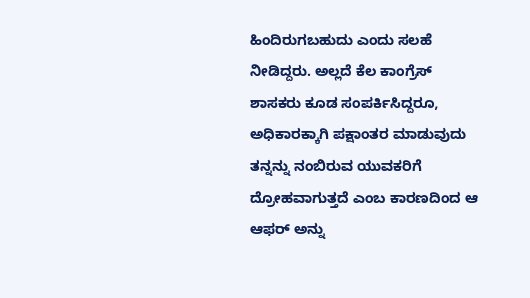ಹಿಂದಿರುಗಬಹುದು ಎಂದು ಸಲಹೆ ನೀಡಿದ್ದರು. ಅಲ್ಲದೆ ಕೆಲ ಕಾಂಗ್ರೆಸ್ ಶಾಸಕರು ಕೂಡ ಸಂಪರ್ಕಿಸಿದ್ದರೂ, ಅಧಿಕಾರಕ್ಕಾಗಿ ಪಕ್ಷಾಂತರ ಮಾಡುವುದು ತನ್ನನ್ನು ನಂಬಿರುವ ಯುವಕರಿಗೆ ದ್ರೋಹವಾಗುತ್ತದೆ ಎಂಬ ಕಾರಣದಿಂದ ಆ ಆಫರ್ ಅನ್ನು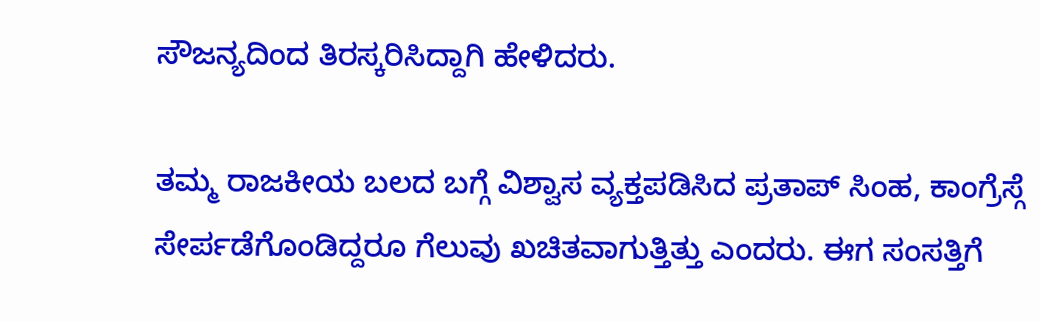ಸೌಜನ್ಯದಿಂದ ತಿರಸ್ಕರಿಸಿದ್ದಾಗಿ ಹೇಳಿದರು.

ತಮ್ಮ ರಾಜಕೀಯ ಬಲದ ಬಗ್ಗೆ ವಿಶ್ವಾಸ ವ್ಯಕ್ತಪಡಿಸಿದ ಪ್ರತಾಪ್ ಸಿಂಹ, ಕಾಂಗ್ರೆಸ್ಗೆ ಸೇರ್ಪಡೆಗೊಂಡಿದ್ದರೂ ಗೆಲುವು ಖಚಿತವಾಗುತ್ತಿತ್ತು ಎಂದರು. ಈಗ ಸಂಸತ್ತಿಗೆ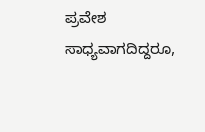ಪ್ರವೇಶ ಸಾಧ್ಯವಾಗದಿದ್ದರೂ,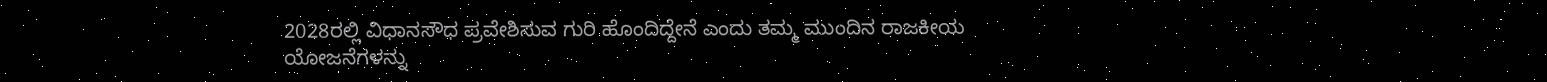2028ರಲ್ಲಿ ವಿಧಾನಸೌಧ ಪ್ರವೇಶಿಸುವ ಗುರಿ ಹೊಂದಿದ್ದೇನೆ ಎಂದು ತಮ್ಮ ಮುಂದಿನ ರಾಜಕೀಯ ಯೋಜನೆಗಳನ್ನು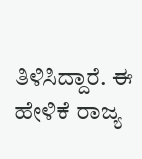ತಿಳಿಸಿದ್ದಾರೆ. ಈ ಹೇಳಿಕೆ ರಾಜ್ಯ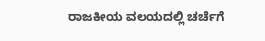ರಾಜಕೀಯ ವಲಯದಲ್ಲಿ ಚರ್ಚೆಗೆ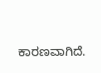ಕಾರಣವಾಗಿದೆ.